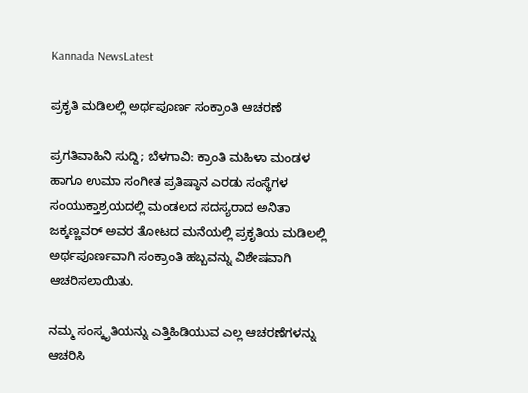Kannada NewsLatest

ಪ್ರಕೃತಿ ಮಡಿಲಲ್ಲಿ ಅರ್ಥಪೂರ್ಣ ಸಂಕ್ರಾಂತಿ ಆಚರಣೆ

ಪ್ರಗತಿವಾಹಿನಿ ಸುದ್ದಿ; ಬೆಳಗಾವಿ: ಕ್ರಾಂತಿ ಮಹಿಳಾ ಮಂಡಳ ಹಾಗೂ ಉಮಾ ಸಂಗೀತ ಪ್ರತಿಷ್ಠಾನ ಎರಡು ಸಂಸ್ಥೆಗಳ ಸಂಯುಕ್ತಾಶ್ರಯದಲ್ಲಿ ಮಂಡಲದ ಸದಸ್ಯರಾದ ಅನಿತಾ ಜಕ್ಕಣ್ಣವರ್‌ ಅವರ ತೋಟದ ಮನೆಯಲ್ಲಿ ಪ್ರಕೃತಿಯ ಮಡಿಲಲ್ಲಿ ಅರ್ಥಪೂರ್ಣವಾಗಿ ಸಂಕ್ರಾಂತಿ ಹಬ್ಬವನ್ನು ವಿಶೇಷವಾಗಿ ಆಚರಿಸಲಾಯಿತು.

ನಮ್ಮ ಸಂಸ್ಕೃತಿಯನ್ನು ಎತ್ತಿಹಿಡಿಯುವ ಎಲ್ಲ ಆಚರಣೆಗಳನ್ನು ಆಚರಿಸಿ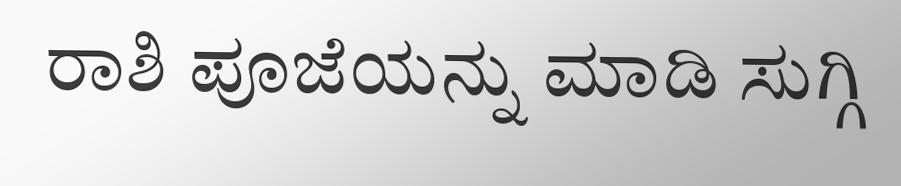ರಾಶಿ ಪೂಜೆಯನ್ನು ಮಾಡಿ ಸುಗ್ಗಿ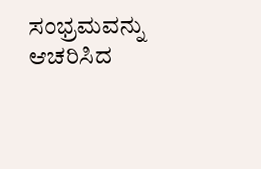ಸಂಭ್ರಮವನ್ನು ಆಚರಿಸಿದ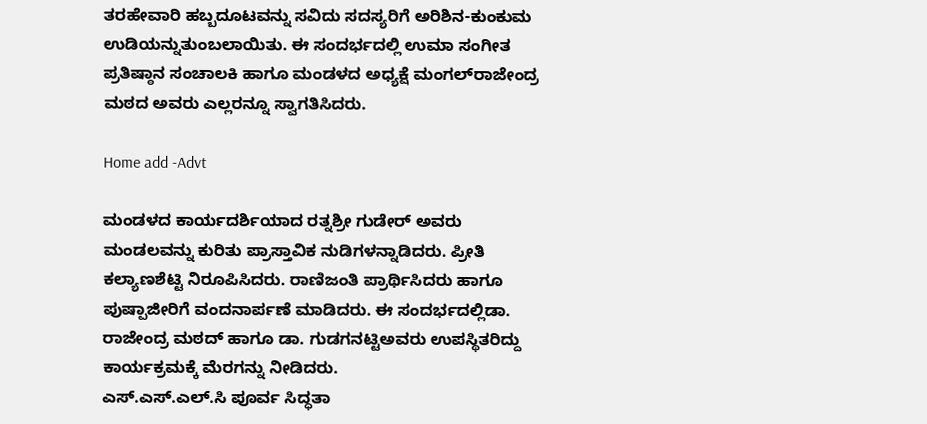ತರಹೇವಾರಿ ಹಬ್ಬದೂಟವನ್ನು ಸವಿದು ಸದಸ್ಯರಿಗೆ ಅರಿಶಿನ-ಕುಂಕುಮ ಉಡಿಯನ್ನುತುಂಬಲಾಯಿತು. ಈ ಸಂದರ್ಭದಲ್ಲಿ ಉಮಾ ಸಂಗೀತ ಪ್ರತಿಷ್ಠಾನ ಸಂಚಾಲಕಿ ಹಾಗೂ ಮಂಡಳದ ಅಧ್ಯಕ್ಷೆ ಮಂಗಲ್‌ರಾಜೇಂದ್ರ ಮಠದ ಅವರು ಎಲ್ಲರನ್ನೂ ಸ್ವಾಗತಿಸಿದರು.

Home add -Advt

ಮಂಡಳದ ಕಾರ್ಯದರ್ಶಿಯಾದ ರತ್ನಶ್ರೀ ಗುಡೇರ್‌ ಅವರು ಮಂಡಲವನ್ನು ಕುರಿತು ಪ್ರಾಸ್ತಾವಿಕ ನುಡಿಗಳನ್ನಾಡಿದರು. ಪ್ರೀತಿ ಕಲ್ಯಾಣಶೆಟ್ಟಿ ನಿರೂಪಿಸಿದರು. ರಾಣಿಜಂತಿ ಪ್ರಾರ್ಥಿಸಿದರು ಹಾಗೂ ಪುಷ್ಪಾಜೀರಿಗೆ ವಂದನಾರ್ಪಣೆ ಮಾಡಿದರು. ಈ ಸಂದರ್ಭದಲ್ಲಿಡಾ. ರಾಜೇಂದ್ರ ಮಠದ್ ಹಾಗೂ ಡಾ. ಗುಡಗನಟ್ಟಿಅವರು ಉಪಸ್ಥಿತರಿದ್ದು ಕಾರ್ಯಕ್ರಮಕ್ಕೆ ಮೆರಗನ್ನು ನೀಡಿದರು.
ಎಸ್.ಎಸ್.ಎಲ್.ಸಿ ಪೂರ್ವ ಸಿದ್ಧತಾ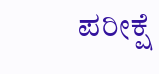ಪರೀಕ್ಷೆ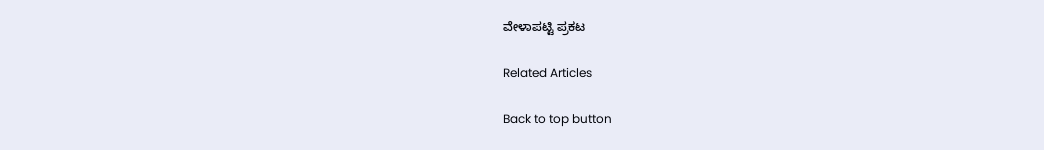ವೇಳಾಪಟ್ಟಿ ಪ್ರಕಟ

Related Articles

Back to top button